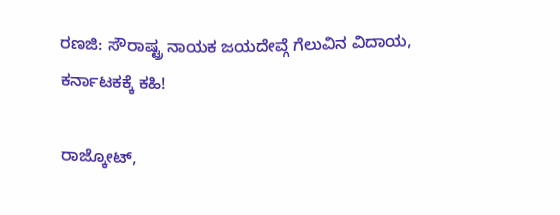ರಣಜಿ: ಸೌರಾಷ್ಟ್ರ ನಾಯಕ ಜಯದೇವ್ಗೆ ಗೆಲುವಿನ ವಿದಾಯ, ಕರ್ನಾಟಕಕ್ಕೆ ಕಹಿ!

ರಾಜ್ಕೋಟ್,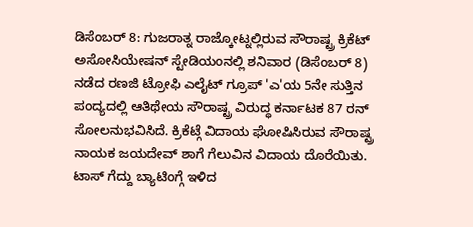ಡಿಸೆಂಬರ್ 8: ಗುಜರಾತ್ನ ರಾಜ್ಕೋಟ್ನಲ್ಲಿರುವ ಸೌರಾಷ್ಟ್ರ ಕ್ರಿಕೆಟ್ ಅಸೋಸಿಯೇಷನ್ ಸ್ಟೇಡಿಯಂನಲ್ಲಿ ಶನಿವಾರ (ಡಿಸೆಂಬರ್ 8) ನಡೆದ ರಣಜಿ ಟ್ರೋಫಿ ಎಲೈಟ್ ಗ್ರೂಪ್ 'ಎ'ಯ 5ನೇ ಸುತ್ತಿನ ಪಂದ್ಯದಲ್ಲಿ ಆತಿಥೇಯ ಸೌರಾಷ್ಟ್ರ ವಿರುದ್ಧ ಕರ್ನಾಟಕ 87 ರನ್ ಸೋಲನುಭವಿಸಿದೆ. ಕ್ರಿಕೆಟ್ಗೆ ವಿದಾಯ ಘೋಷಿಸಿರುವ ಸೌರಾಷ್ಟ್ರ ನಾಯಕ ಜಯದೇವ್ ಶಾಗೆ ಗೆಲುವಿನ ವಿದಾಯ ದೊರೆಯಿತು.
ಟಾಸ್ ಗೆದ್ದು ಬ್ಯಾಟಿಂಗ್ಗೆ ಇಳಿದ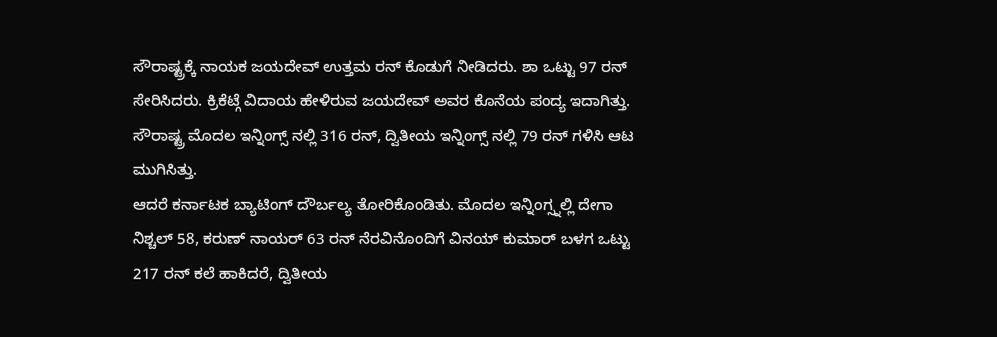ಸೌರಾಷ್ಟ್ರಕ್ಕೆ ನಾಯಕ ಜಯದೇವ್ ಉತ್ತಮ ರನ್ ಕೊಡುಗೆ ನೀಡಿದರು. ಶಾ ಒಟ್ಟು 97 ರನ್ ಸೇರಿಸಿದರು. ಕ್ರಿಕೆಟ್ಗೆ ವಿದಾಯ ಹೇಳಿರುವ ಜಯದೇವ್ ಅವರ ಕೊನೆಯ ಪಂದ್ಯ ಇದಾಗಿತ್ತು. ಸೌರಾಷ್ಟ್ರ ಮೊದಲ ಇನ್ನಿಂಗ್ಸ್ ನಲ್ಲಿ 316 ರನ್, ದ್ವಿತೀಯ ಇನ್ನಿಂಗ್ಸ್ ನಲ್ಲಿ 79 ರನ್ ಗಳಿಸಿ ಆಟ ಮುಗಿಸಿತ್ತು.
ಆದರೆ ಕರ್ನಾಟಕ ಬ್ಯಾಟಿಂಗ್ ದೌರ್ಬಲ್ಯ ತೋರಿಕೊಂಡಿತು. ಮೊದಲ ಇನ್ನಿಂಗ್ಸ್ನಲ್ಲಿ ದೇಗಾ ನಿಶ್ಚಲ್ 58, ಕರುಣ್ ನಾಯರ್ 63 ರನ್ ನೆರವಿನೊಂದಿಗೆ ವಿನಯ್ ಕುಮಾರ್ ಬಳಗ ಒಟ್ಟು 217 ರನ್ ಕಲೆ ಹಾಕಿದರೆ, ದ್ವಿತೀಯ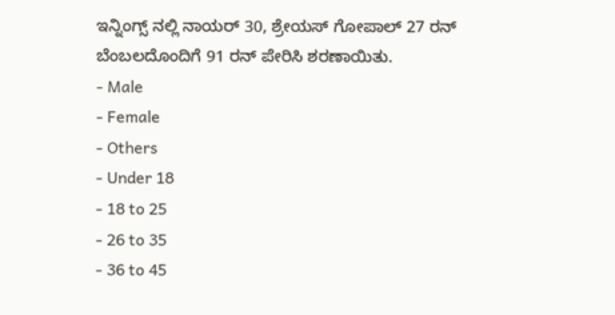ಇನ್ನಿಂಗ್ಸ್ ನಲ್ಲಿ ನಾಯರ್ 30, ಶ್ರೇಯಸ್ ಗೋಪಾಲ್ 27 ರನ್ ಬೆಂಬಲದೊಂದಿಗೆ 91 ರನ್ ಪೇರಿಸಿ ಶರಣಾಯಿತು.
- Male
- Female
- Others
- Under 18
- 18 to 25
- 26 to 35
- 36 to 45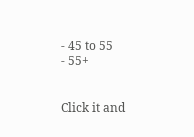- 45 to 55
- 55+


Click it and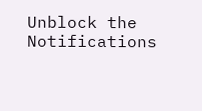Unblock the Notifications